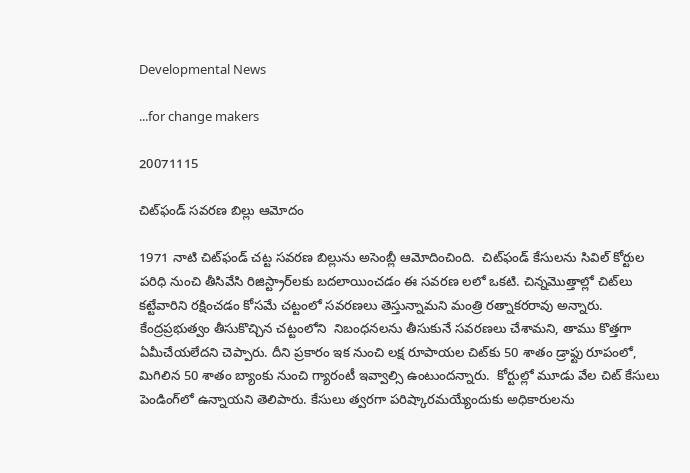Developmental News

...for change makers

20071115

చిట్‌ఫండ్ సవరణ బిల్లు ఆమోదం

1971 నాటి చిట్‌ఫండ్ చట్ట సవరణ బిల్లును అసెంబ్లీ ఆమోదించింది.  చిట్‌ఫండ్ కేసులను సివిల్ కోర్టుల పరిధి నుంచి తీసివేసి రిజిస్ట్రార్‌లకు బదలాయించడం ఈ సవరణ లలో ఒకటి. చిన్నమొత్తాల్లో చిట్‌లు కట్టేవారిని రక్షించడం కోసమే చట్టంలో సవరణలు తెస్తున్నామని మంత్రి రత్నాకరరావు అన్నారు. కేంద్రప్రభుత్వం తీసుకొచ్చిన చట్టంలోని  నిబంధనలను తీసుకునే సవరణలు చేశామని, తాము కొత్తగా ఏమీచేయలేదని చెప్పారు. దీని ప్రకారం ఇక నుంచి లక్ష రూపాయల చిట్‌కు 50 శాతం డ్రాఫ్టు రూపంలో, మిగిలిన 50 శాతం బ్యాంకు నుంచి గ్యారంటీ ఇవ్వాల్సి ఉంటుందన్నారు.  కోర్టుల్లో మూడు వేల చిట్ కేసులు పెండింగ్‌లో ఉన్నాయని తెలిపారు. కేసులు త్వరగా పరిష్కారమయ్యేందుకు అధికారులను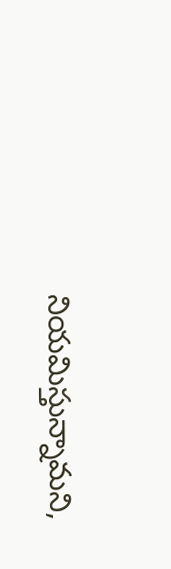నియమిస్తున్నామని,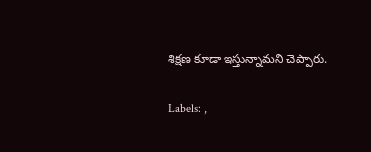శిక్షణ కూడా ఇస్తున్నామని చెప్పారు.

Labels: ,